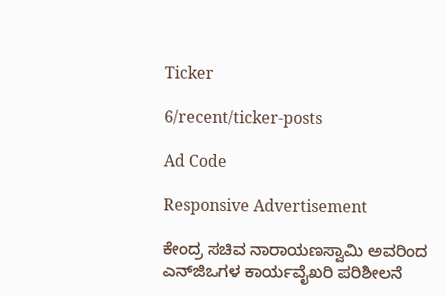Ticker

6/recent/ticker-posts

Ad Code

Responsive Advertisement

ಕೇಂದ್ರ ಸಚಿವ ನಾರಾಯಣಸ್ವಾಮಿ ಅವರಿಂದ ಎನ್‍ಜಿಒಗಳ ಕಾರ್ಯವೈಖರಿ ಪರಿಶೀಲನೆ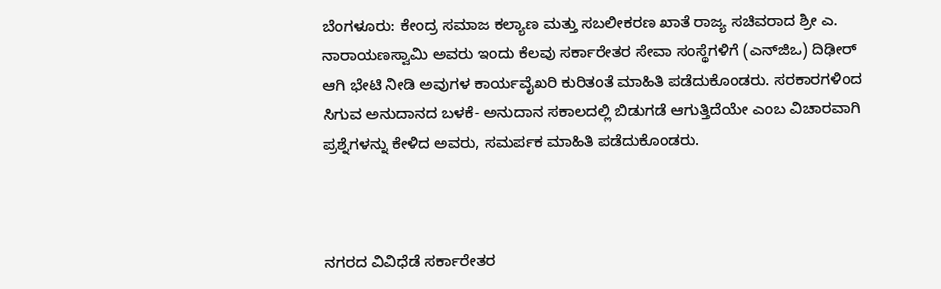ಬೆಂಗಳೂರು: ಕೇಂದ್ರ ಸಮಾಜ ಕಲ್ಯಾಣ ಮತ್ತು ಸಬಲೀಕರಣ ಖಾತೆ ರಾಜ್ಯ ಸಚಿವರಾದ ಶ್ರೀ ಎ. ನಾರಾಯಣಸ್ವಾಮಿ ಅವರು ಇಂದು ಕೆಲವು ಸರ್ಕಾರೇತರ ಸೇವಾ ಸಂಸ್ಥೆಗಳಿಗೆ (ಎನ್‍ಜಿಒ) ದಿಢೀರ್ ಆಗಿ ಭೇಟಿ ನೀಡಿ ಅವುಗಳ ಕಾರ್ಯವೈಖರಿ ಕುರಿತಂತೆ ಮಾಹಿತಿ ಪಡೆದುಕೊಂಡರು. ಸರಕಾರಗಳಿಂದ ಸಿಗುವ ಅನುದಾನದ ಬಳಕೆ- ಅನುದಾನ ಸಕಾಲದಲ್ಲಿ ಬಿಡುಗಡೆ ಆಗುತ್ತಿದೆಯೇ ಎಂಬ ವಿಚಾರವಾಗಿ ಪ್ರಶ್ನೆಗಳನ್ನು ಕೇಳಿದ ಅವರು, ಸಮರ್ಪಕ ಮಾಹಿತಿ ಪಡೆದುಕೊಂಡರು.



ನಗರದ ವಿವಿಧೆಡೆ ಸರ್ಕಾರೇತರ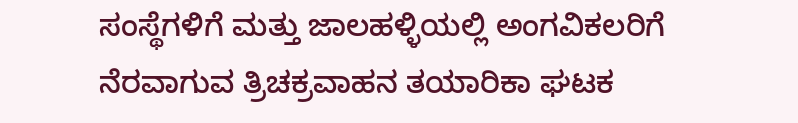ಸಂಸ್ಥೆಗಳಿಗೆ ಮತ್ತು ಜಾಲಹಳ್ಳಿಯಲ್ಲಿ ಅಂಗವಿಕಲರಿಗೆ ನೆರವಾಗುವ ತ್ರಿಚಕ್ರವಾಹನ ತಯಾರಿಕಾ ಘಟಕ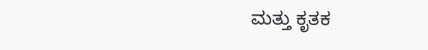ಮತ್ತು ಕೃತಕ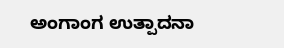ಅಂಗಾಂಗ ಉತ್ಪಾದನಾ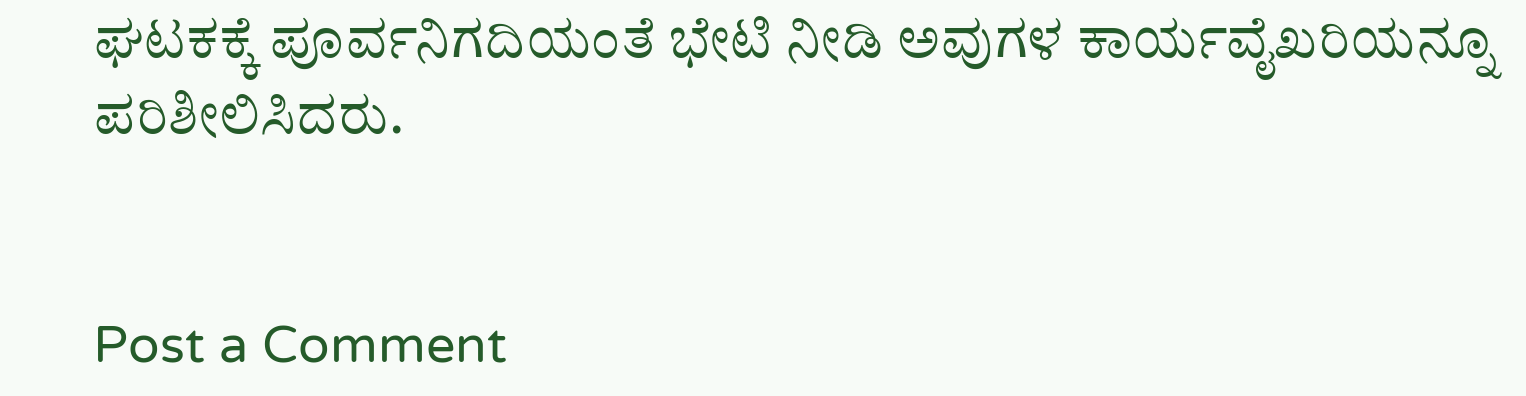ಘಟಕಕ್ಕೆ ಪೂರ್ವನಿಗದಿಯಂತೆ ಭೇಟಿ ನೀಡಿ ಅವುಗಳ ಕಾರ್ಯವೈಖರಿಯನ್ನೂ ಪರಿಶೀಲಿಸಿದರು.


Post a Comment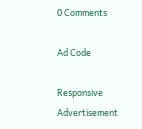0 Comments

Ad Code

Responsive Advertisement